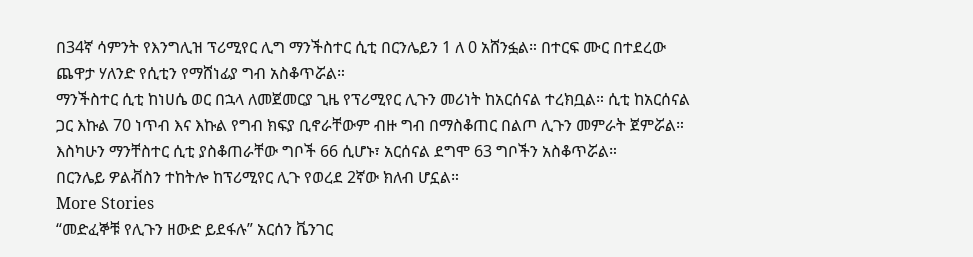በ34ኛ ሳምንት የእንግሊዝ ፕሪሚየር ሊግ ማንችስተር ሲቲ በርንሌይን 1 ለ 0 አሸንፏል። በተርፍ ሙር በተደረው ጨዋታ ሃለንድ የሲቲን የማሸነፊያ ግብ አስቆጥሯል።
ማንችስተር ሲቲ ከነሀሴ ወር በኋላ ለመጀመርያ ጊዜ የፕሪሚየር ሊጉን መሪነት ከአርሰናል ተረክቧል። ሲቲ ከአርሰናል ጋር እኩል 70 ነጥብ እና እኩል የግብ ክፍያ ቢኖራቸውም ብዙ ግብ በማስቆጠር በልጦ ሊጉን መምራት ጀምሯል።
እስካሁን ማንቸስተር ሲቲ ያስቆጠራቸው ግቦች 66 ሲሆኑ፣ አርሰናል ደግሞ 63 ግቦችን አስቆጥሯል።
በርንሌይ ዎልቭስን ተከትሎ ከፕሪሚየር ሊጉ የወረደ 2ኛው ክለብ ሆኗል።
More Stories
“መድፈኞቹ የሊጉን ዘውድ ይደፋሉ” አርሰን ቬንገር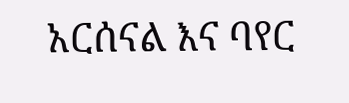አርሰናል እና ባየር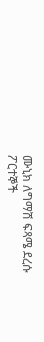ሙኒክ ለግማሽ ፍጻሜ ደረሱ
ፖርተኞች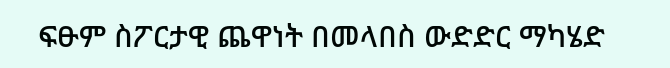ፍፁም ስፖርታዊ ጨዋነት በመላበስ ውድድር ማካሄድ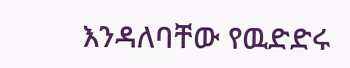እንዳለባቸው የዉድድሩ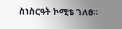ስነስርዓት ኮሚቴ ገለፀ።